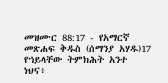መዝሙር 88:17 - የአማርኛ መጽሐፍ ቅዱስ (ሰማንያ አሃዱ)17 የኀይላቸው ትምክሕት አንተ ነህና፥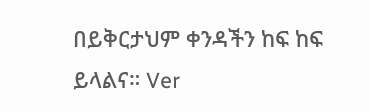በይቅርታህም ቀንዳችን ከፍ ከፍ ይላልና። Ver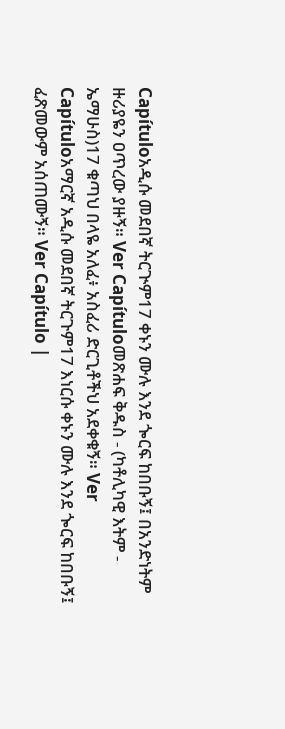Capítuloአዲሱ መደበኛ ትርጒም17 ቀኑን ሙሉ እንደ ጐርፍ ከበቡኝ፤ በአንድነትም ዙሪያዬን ዐጥረው ያዙኝ። Ver Capítuloመጽሐፍ ቅዱስ - (ካቶሊካዊ እትም - ኤማሁስ)17 ቁጣህ በላዬ አለፈ፥ አስፈሪ ድርጊቶችህ አደቀቁኝ። Ver Capítuloአማርኛ አዲሱ መደበኛ ትርጉም17 እነርሱ ቀኑን ሙሉ እንደ ጐርፍ ከበቡኝ፤ ፈጽመውም አሰጠሙኝ። Ver Capítulo |